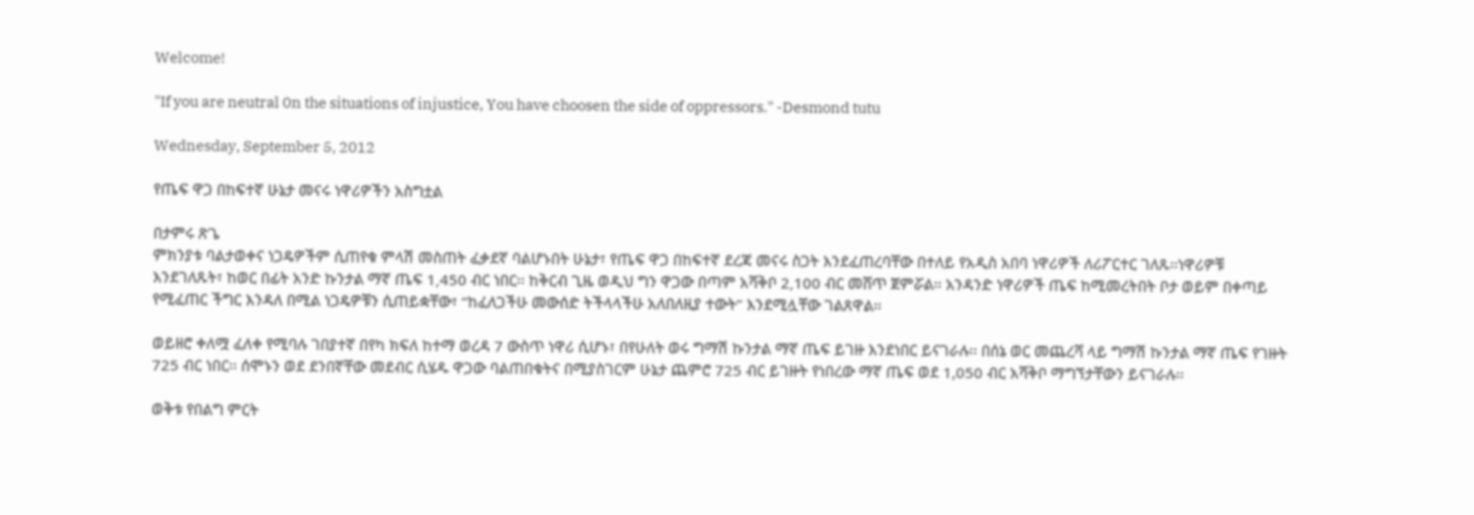Welcome!

"If you are neutral 0n the situations of injustice, You have choosen the side of oppressors." -Desmond tutu

Wednesday, September 5, 2012

የጤፍ ዋጋ በከፍተኛ ሁኔታ መናሩ ነዋሪዎችን አስግቷል

በታምሩ ጽጌ
ምክንያቱ ባልታወቀና ነጋዴዎችም ሲጠየቁ ምላሽ መስጠት ፈቃደኛ ባልሆኑበት ሁኔታ፣ የጤፍ ዋጋ በከፍተኛ ደረጃ መናሩ ስጋት እንደፈጠረባቸው በተለይ የአዲስ አበባ ነዋሪዎች ለሪፖርተር ገለጹ፡፡ነዋሪዎቹ እንደገለጹት፣ ከወር በፊት አንድ ኩንታል ማኛ ጤፍ 1‚450 ብር ነበር፡፡ ከቅርብ ጊዜ ወዲህ ግን ዋጋው በጣም አሻቅቦ 2‚100 ብር መሸጥ ጀምሯል፡፡ አንዳንድ ነዋሪዎች ጤፍ ከሚመረትበት ቦታ ወይም በቀጣይ የሚፈጠር ችግር እንዳለ በሚል ነጋዴዎቹን ሲጠይቋቸው፣ “ከፈለጋችሁ መውሰድ ትችላላችሁ አለበለዚያ ተውት” እንደሚሏቸው ገልጸዋል፡፡

ወይዘሮ ቀለሟ ፈለቀ የሚባሉ ገበያተኛ በየካ ክፍለ ከተማ ወረዳ 7 ውስጥ ነዋሪ ሲሆኑ፣ በየሁለት ወሩ ግማሽ ኩንታል ማኛ ጤፍ ይገዙ እንደነበር ይናገራሉ፡፡ በሰኔ ወር መጨረሻ ላይ ግማሽ ኩንታል ማኛ ጤፍ የገዙት 725 ብር ነበር፡፡ ሰሞኑን ወደ ደንበኛቸው መደብር ሲሄዱ ዋጋው ባልጠበቁትና በሚያስገርም ሁኔታ ጨምሮ 725 ብር ይገዙት የነበረው ማኛ ጤፍ ወደ 1,050 ብር አሻቅቦ ማግኘታቸውን ይናገራሉ፡፡

ወቅቱ የበልግ ምርት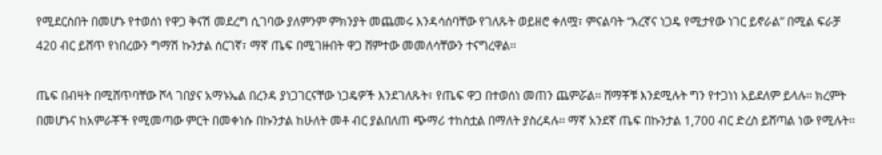የሚደርስበት በመሆኑ የተወሰነ የዋጋ ቅናሽ መደረግ ሲገባው ያለምንም ምክንያት መጨመሩ እንዳሳሰባቸው የገለጹት ወይዘሮ ቀለሟ፣ ምናልባት “እረኛና ነጋዴ የሚታየው ነገር ይኖራል” በሚል ፍራቻ 420 ብር ይሸጥ የነበረውን ግማሽ ኩንታል ሰርገኛ፣ ማኛ ጤፍ በሚገዙበት ዋጋ ሸምተው መመለሳቸውን ተናግረዋል፡፡

ጤፍ በብዛት በሚሸጥባቸው ሾላ ገበያና አማኑኤል በረንዳ ያነጋገርናቸው ነጋዴዎች እንደገለጹት፣ የጤፍ ዋጋ በተወሰነ መጠን ጨምሯል፡፡ ሸማቾቹ እንደሚሉት ግን የተጋነነ አይደለም ይላሉ፡፡ ክረምት በመሆኑና ከአምራቾች የሚመጣው ምርት በመቀነሱ በኩንታል ከሁለት መቶ ብር ያልበለጠ ጭማሪ ተከስቷል በማለት ያስረዳሉ፡፡ ማኛ አንደኛ ጤፍ በኩንታል 1,700 ብር ድረስ ይሸጣል ነው የሚሉት፡፡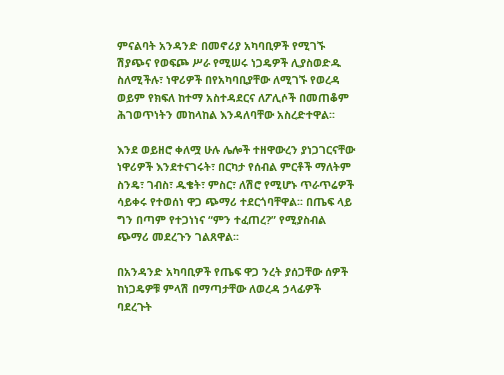ምናልባት አንዳንድ በመኖሪያ አካባቢዎች የሚገኙ ሽያጭና የወፍጮ ሥራ የሚሠሩ ነጋዴዎች ሊያስወድዱ ስለሚችሉ፣ ነዋሪዎች በየአካባቢያቸው ለሚገኙ የወረዳ ወይም የክፍለ ከተማ አስተዳደርና ለፖሊሶች በመጠቆም ሕገወጥነትን መከላከል እንዳለባቸው አስረድተዋል፡፡

እንደ ወይዘሮ ቀለሟ ሁሉ ሌሎች ተዘዋውረን ያነጋገርናቸው ነዋሪዎች እንደተናገሩት፣ በርካታ የሰብል ምርቶች ማለትም ስንዴ፣ ገብስ፣ ዱቄት፣ ምስር፣ ለሽሮ የሚሆኑ ጥራጥሬዎች ሳይቀሩ የተወሰነ ዋጋ ጭማሪ ተደርጎባቸዋል፡፡ በጤፍ ላይ ግን በጣም የተጋነነና “ምን ተፈጠረ?” የሚያስብል ጭማሪ መደረጉን ገልጸዋል፡፡

በአንዳንድ አካባቢዎች የጤፍ ዋጋ ንረት ያሰጋቸው ሰዎች ከነጋዴዎቹ ምላሽ በማጣታቸው ለወረዳ ኃላፊዎች ባደረጉት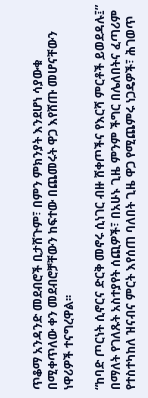ጥቆማ አንዳንድ መደብሮች ቢታሸጉም፣ በምን ምክንያት እንደሆነ ሳያውቁ በሚቀጥለው ቀን መደብሮቻቸውን ከፍተው በጨመሩት ዋጋ እየሸጡ መሆናቸውን ነዋሪዎች ተናግረዋል፡፡

“ከባድ ጦርነት ሲኖርና ድርቅ መኖሩ ሲነገር ብዙ ሸቀጦችና የእርሻ ምርቶች ይወደዳሉ፤” በማለት የገለጹት አስተያየት ሰጪዎች፣ በአሁኑ ጊዜ ምንም ችግር በሌለበትና ፈጣሪም የተስተካከለ ዝናብና ምርት እየሰጠ ባለበት ጊዜ ዋጋ የሚጨምሩ ነጋዴዎች፣ ሕገወጥ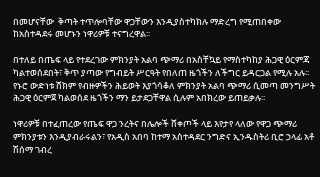በመሆናቸው  ቅጣት ተጥሎባቸው ዋጋቸውን እንዲያስተካክሉ ማድረግ የሚጠበቀው ከአስተዳደሩ መሆኑን ነዋሪዎቹ ተናግረዋል፡፡

በተለይ በጤፍ ላይ የተደረገው ምክንያት አልባ ጭማሪ በአስቸኳይ የማስተካከያ ሕጋዊ ዕርምጃ ካልተወሰደበት፣ ቅጥ ያጣው የግብይት ሥርዓት የበለጠ ዜጎችን ለችግር ይዳርጋል የሚሉ አሉ፡፡ የኑሮ ውድነቱ ሸክም የብዙዎችን ሕይወት እያጎሳቆለ ምክንያት አልባ ጭማሪ ሲመጣ መንግሥት ሕጋዊ ዕርምጀ ካልወሰደ ዜጎችን ማን ይታደጋቸዋል ሲሉም አበክረው ይጠይቃሉ፡፡

ነዋሪዎቹ በተፈጠረው የጤፍ ዋጋ ንረትና በሌሎች ሸቀጦች ላይ እየታየ ላለው የዋጋ ጭማሪ ምክንያቱን እንዲያብራሩልን፣ የአዲስ አበባ ከተማ አስተዳደር ንግድና ኢንዱስትሪ ቢሮ ኃላፊ አቶ ሽሰማ ገብረ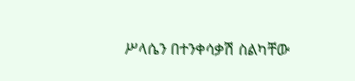ሥላሴን በተንቀሳቃሽ ስልካቸው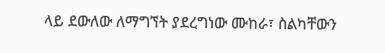ላይ ደውለው ለማግኘት ያደረግነው ሙከራ፣ ስልካቸውን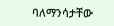ባለማንሳታቸው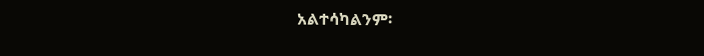አልተሳካልንም፡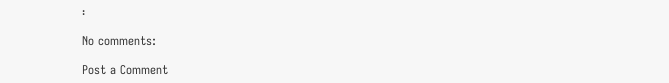፡

No comments:

Post a Comment